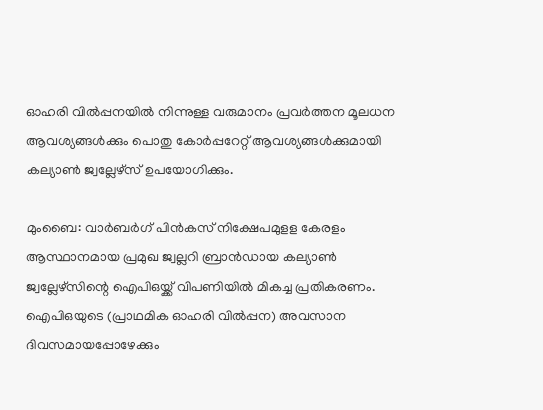ഓഹരി വിൽപ്പനയിൽ നിന്നുള്ള വരുമാനം പ്രവർത്തന മൂലധന ആവശ്യങ്ങൾക്കും പൊതു കോർപ്പറേറ്റ് ആവശ്യങ്ങൾക്കുമായി കല്യാൺ ജ്വല്ലേഴ്സ് ഉപയോഗിക്കും.

മുംബൈ: വാര്‍ബര്‍ഗ് പിന്‍കസ് നിക്ഷേപമുളള കേരളം ആസ്ഥാനമായ പ്രമുഖ ജ്വല്ലറി ബ്രാന്‍ഡായ കല്യാണ്‍ ജ്വല്ലേഴ്‌സിന്റെ ഐപിഒയ്ക്ക് വിപണിയില്‍ മികച്ച പ്രതികരണം. ഐപിഒയുടെ (പ്രാഥമിക ഓഹരി വില്‍പ്പന) അവസാന ദിവസമായപ്പോഴേക്കും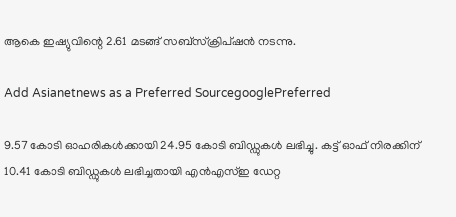ആകെ ഇഷ്യുവിന്റെ 2.61 മടങ്ങ് സബ്‌സ്‌ക്രിപ്ഷന്‍ നടന്നു.

Add Asianetnews as a Preferred SourcegooglePreferred

9.57 കോടി ഓഹരികള്‍ക്കായി 24.95 കോടി ബിഡ്ഡുകള്‍ ലഭിച്ചു. കട്ട് ഓഫ് നിരക്കിന് 10.41 കോടി ബിഡ്ഡുകള്‍ ലഭിച്ചതായി എന്‍എസ്ഇ ഡേറ്റ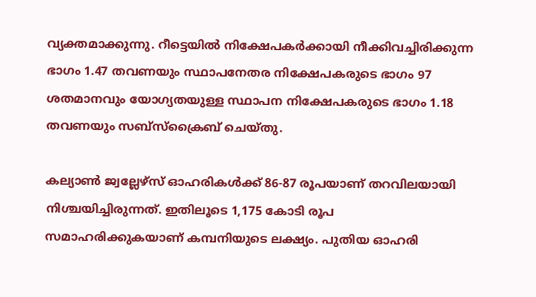വ്യക്തമാക്കുന്നു. റീട്ടെയിൽ നിക്ഷേപകർക്കായി നീക്കിവച്ചിരിക്കുന്ന ഭാഗം 1.47 തവണയും സ്ഥാപനേതര നിക്ഷേപകരുടെ ഭാഗം 97 ശതമാനവും യോഗ്യതയുള്ള സ്ഥാപന നിക്ഷേപകരുടെ ഭാഗം 1.18 തവണയും സബ്സ്ക്രൈബ് ചെയ്തു.

കല്യാൺ ജ്വല്ലേഴ്സ് ഓഹരികൾക്ക് 86-87 രൂപയാണ് തറവിലയായി നിശ്ചയിച്ചിരുന്നത്. ഇതിലൂടെ 1,175 കോടി രൂപ സമാഹരിക്കുകയാണ് കമ്പനിയുടെ ലക്ഷ്യം. പുതിയ ഓഹരി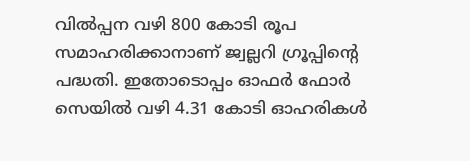വില്‍പ്പന വഴി 800 കോടി രൂപ സമാഹരിക്കാനാണ് ജ്വല്ലറി ഗ്രൂപ്പിന്റെ പദ്ധതി. ഇതോടൊപ്പം ഓഫര്‍ ഫോര്‍ സെയില്‍ വഴി 4.31 കോടി ഓഹരികള്‍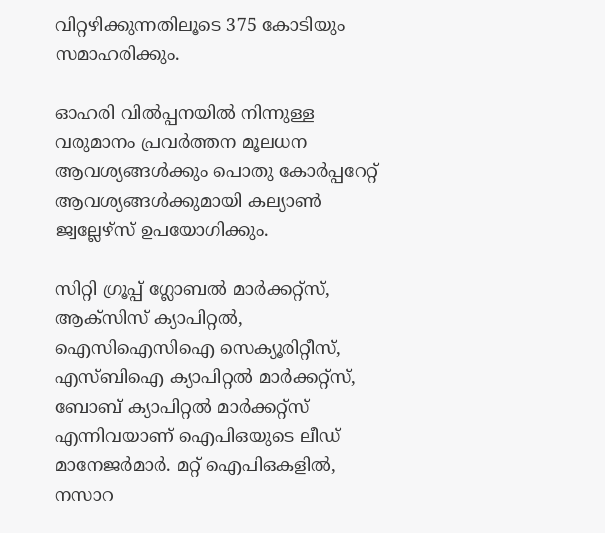വിറ്റഴിക്കുന്നതിലൂടെ 375 കോടിയും സമാഹരിക്കും.

ഓഹരി വിൽപ്പനയിൽ നിന്നുള്ള വരുമാനം പ്രവർത്തന മൂലധന ആവശ്യങ്ങൾക്കും പൊതു കോർപ്പറേറ്റ് ആവശ്യങ്ങൾക്കുമായി കല്യാൺ ജ്വല്ലേഴ്സ് ഉപയോഗിക്കും.

സിറ്റി ഗ്രൂപ്പ് ഗ്ലോബൽ മാർക്കറ്റ്സ്, ആക്സിസ് ക്യാപിറ്റൽ, ഐസിഐസിഐ സെക്യൂരിറ്റീസ്, എസ്ബിഐ ക്യാപിറ്റൽ മാർക്കറ്റ്സ്, ബോബ് ക്യാപിറ്റൽ മാർക്കറ്റ്സ് എന്നിവയാണ് ഐപിഒയുടെ ലീഡ് മാനേജർമാർ. മറ്റ് ഐപിഒകളിൽ, നസാറ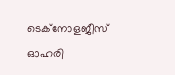ടെക്നോളജീസ് ഓഹരി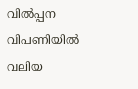വിൽപ്പന വിപണിയിൽ വലിയ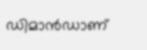ഡിമാൻഡാണ്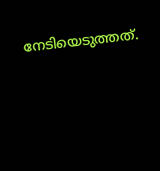നേടിയെടുത്തത്.